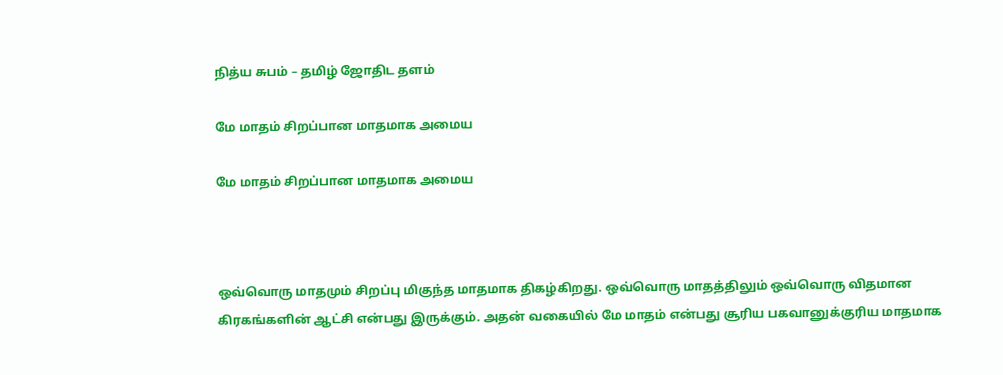நித்ய சுபம் – தமிழ் ஜோதிட தளம்

மே மாதம் சிறப்பான மாதமாக அமைய

மே மாதம் சிறப்பான மாதமாக அமைய



ஒவ்வொரு மாதமும் சிறப்பு மிகுந்த மாதமாக திகழ்கிறது. ஒவ்வொரு மாதத்திலும் ஒவ்வொரு விதமான கிரகங்களின் ஆட்சி என்பது இருக்கும். அதன் வகையில் மே மாதம் என்பது சூரிய பகவானுக்குரிய மாதமாக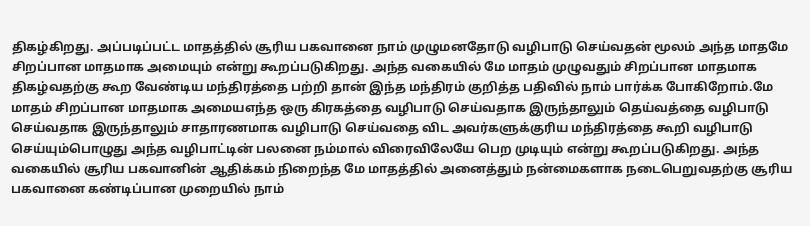திகழ்கிறது. அப்படிப்பட்ட மாதத்தில் சூரிய பகவானை நாம் முழுமனதோடு வழிபாடு செய்வதன் மூலம் அந்த மாதமே சிறப்பான மாதமாக அமையும் என்று கூறப்படுகிறது. அந்த வகையில் மே மாதம் முழுவதும் சிறப்பான மாதமாக திகழ்வதற்கு கூற வேண்டிய மந்திரத்தை பற்றி தான் இந்த மந்திரம் குறித்த பதிவில் நாம் பார்க்க போகிறோம்.மே மாதம் சிறப்பான மாதமாக அமையஎந்த ஒரு கிரகத்தை வழிபாடு செய்வதாக இருந்தாலும் தெய்வத்தை வழிபாடு செய்வதாக இருந்தாலும் சாதாரணமாக வழிபாடு செய்வதை விட அவர்களுக்குரிய மந்திரத்தை கூறி வழிபாடு செய்யும்பொழுது அந்த வழிபாட்டின் பலனை நம்மால் விரைவிலேயே பெற முடியும் என்று கூறப்படுகிறது. அந்த வகையில் சூரிய பகவானின் ஆதிக்கம் நிறைந்த மே மாதத்தில் அனைத்தும் நன்மைகளாக நடைபெறுவதற்கு சூரிய பகவானை கண்டிப்பான முறையில் நாம்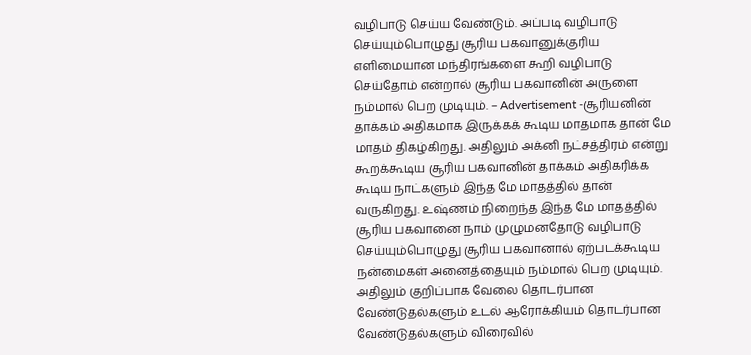வழிபாடு செய்ய வேண்டும். அப்படி வழிபாடு செய்யும்பொழுது சூரிய பகவானுக்குரிய எளிமையான மந்திரங்களை கூறி வழிபாடு செய்தோம் என்றால் சூரிய பகவானின் அருளை நம்மால் பெற முடியும். – Advertisement -சூரியனின் தாக்கம் அதிகமாக இருக்கக் கூடிய மாதமாக தான் மே மாதம் திகழ்கிறது. அதிலும் அக்னி நட்சத்திரம் என்று கூறக்கூடிய சூரிய பகவானின் தாக்கம் அதிகரிக்க கூடிய நாட்களும் இந்த மே மாதத்தில் தான் வருகிறது. உஷ்ணம் நிறைந்த இந்த மே மாதத்தில் சூரிய பகவானை நாம் முழுமனதோடு வழிபாடு செய்யும்பொழுது சூரிய பகவானால் ஏற்படக்கூடிய நன்மைகள் அனைத்தையும் நம்மால் பெற முடியும். அதிலும் குறிப்பாக வேலை தொடர்பான வேண்டுதல்களும் உடல் ஆரோக்கியம் தொடர்பான வேண்டுதல்களும் விரைவில்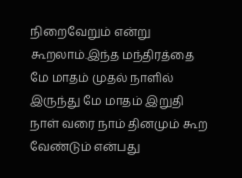நிறைவேறும் என்று கூறலாம்.இந்த மந்திரத்தை மே மாதம் முதல் நாளில் இருந்து மே மாதம் இறுதி நாள் வரை நாம் தினமும் கூற வேண்டும் என்பது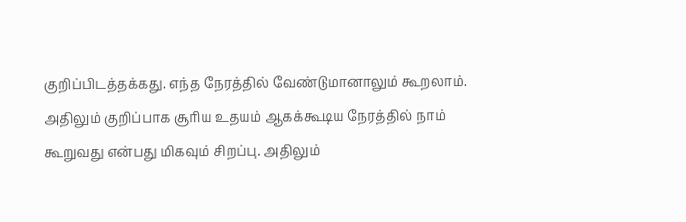குறிப்பிடத்தக்கது. எந்த நேரத்தில் வேண்டுமானாலும் கூறலாம். அதிலும் குறிப்பாக சூரிய உதயம் ஆகக்கூடிய நேரத்தில் நாம் கூறுவது என்பது மிகவும் சிறப்பு. அதிலும்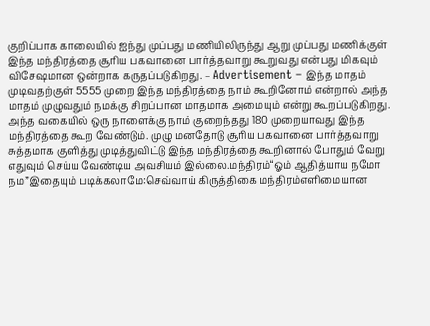குறிப்பாக காலையில் ஐந்து முப்பது மணியிலிருந்து ஆறு முப்பது மணிக்குள் இந்த மந்திரத்தை சூரிய பகவானை பார்த்தவாறு கூறுவது என்பது மிகவும் விசேஷமான ஒன்றாக கருதப்படுகிறது. – Advertisement – இந்த மாதம் முடிவதற்குள் 5555 முறை இந்த மந்திரத்தை நாம் கூறினோம் என்றால் அந்த மாதம் முழுவதும் நமக்கு சிறப்பான மாதமாக அமையும் என்று கூறப்படுகிறது. அந்த வகையில் ஒரு நாளைக்கு நாம் குறைந்தது 180 முறையாவது இந்த மந்திரத்தை கூற வேண்டும். முழு மனதோடு சூரிய பகவானை பார்த்தவாறு சுத்தமாக குளித்து முடித்துவிட்டு இந்த மந்திரத்தை கூறினால் போதும் வேறு எதுவும் செய்ய வேண்டிய அவசியம் இல்லை.மந்திரம்“ஓம் ஆதித்யாய நமோ நம”இதையும் படிக்கலாமே:செவ்வாய் கிருத்திகை மந்திரம்எளிமையான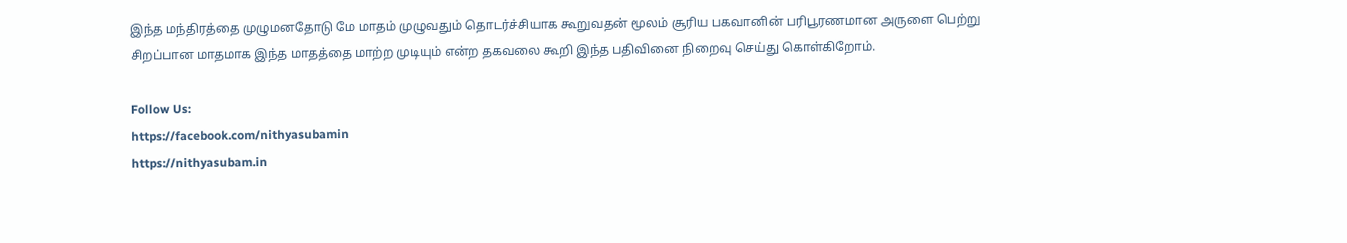இந்த மந்திரத்தை முழுமனதோடு மே மாதம் முழுவதும் தொடர்ச்சியாக கூறுவதன் மூலம் சூரிய பகவானின் பரிபூரணமான அருளை பெற்று சிறப்பான மாதமாக இந்த மாதத்தை மாற்ற முடியும் என்ற தகவலை கூறி இந்த பதிவினை நிறைவு செய்து கொள்கிறோம்.

Follow Us:
https://facebook.com/nithyasubamin
https://nithyasubam.in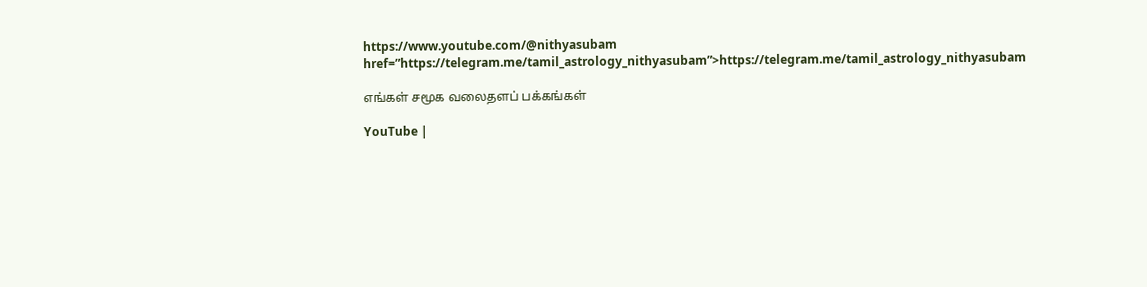https://www.youtube.com/@nithyasubam
href=”https://telegram.me/tamil_astrology_nithyasubam”>https://telegram.me/tamil_astrology_nithyasubam

எங்கள் சமூக வலைதளப் பக்கங்கள்

YouTube |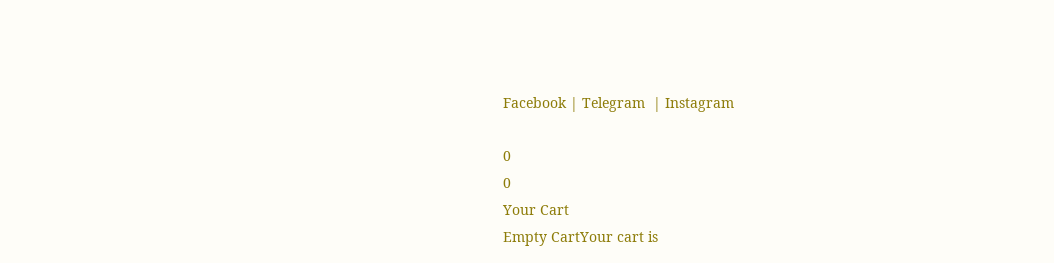Facebook | Telegram  | Instagram

0
0
Your Cart
Empty CartYour cart is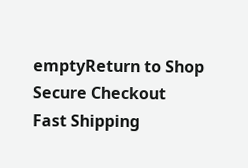emptyReturn to Shop
Secure Checkout
Fast Shipping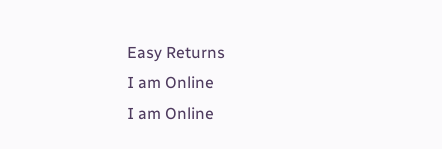Easy Returns
I am Online
I am Online